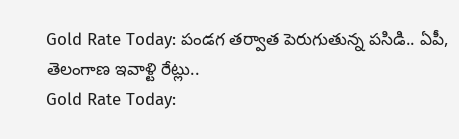Gold Rate Today: పండగ తర్వాత పెరుగుతున్న పసిడి.. ఏపీ, తెలంగాణ ఇవాళ్టి రేట్లు..
Gold Rate Today: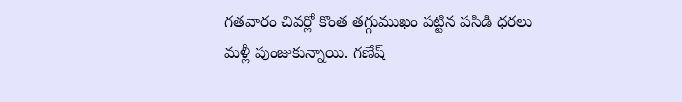గతవారం చివర్లో కొంత తగ్గుముఖం పట్టిన పసిడి ధరలు మళ్లీ పుంజుకున్నాయి. గణేష్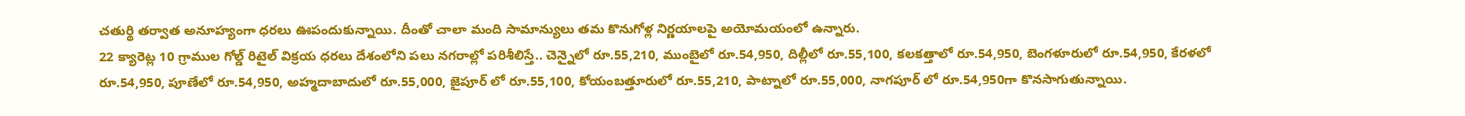చతుర్థి తర్వాత అనూహ్యంగా ధరలు ఊపందుకున్నాయి. దీంతో చాలా మంది సామాన్యులు తమ కొనుగోళ్ల నిర్ణయాలపై అయోమయంలో ఉన్నారు.
22 క్యారెట్ల 10 గ్రాముల గోల్డ్ రిటైల్ విక్రయ ధరలు దేశంలోని పలు నగరాల్లో పరిశీలిస్తే.. చెన్నైలో రూ.55,210, ముంబైలో రూ.54,950, దిల్లీలో రూ.55,100, కలకత్తాలో రూ.54,950, బెంగళూరులో రూ.54,950, కేరళలో రూ.54,950, పూణేలో రూ.54,950, అహ్మదాబాదులో రూ.55,000, జైపూర్ లో రూ.55,100, కోయంబత్తూరులో రూ.55,210, పాట్నాలో రూ.55,000, నాగపూర్ లో రూ.54,950గా కొనసాగుతున్నాయి.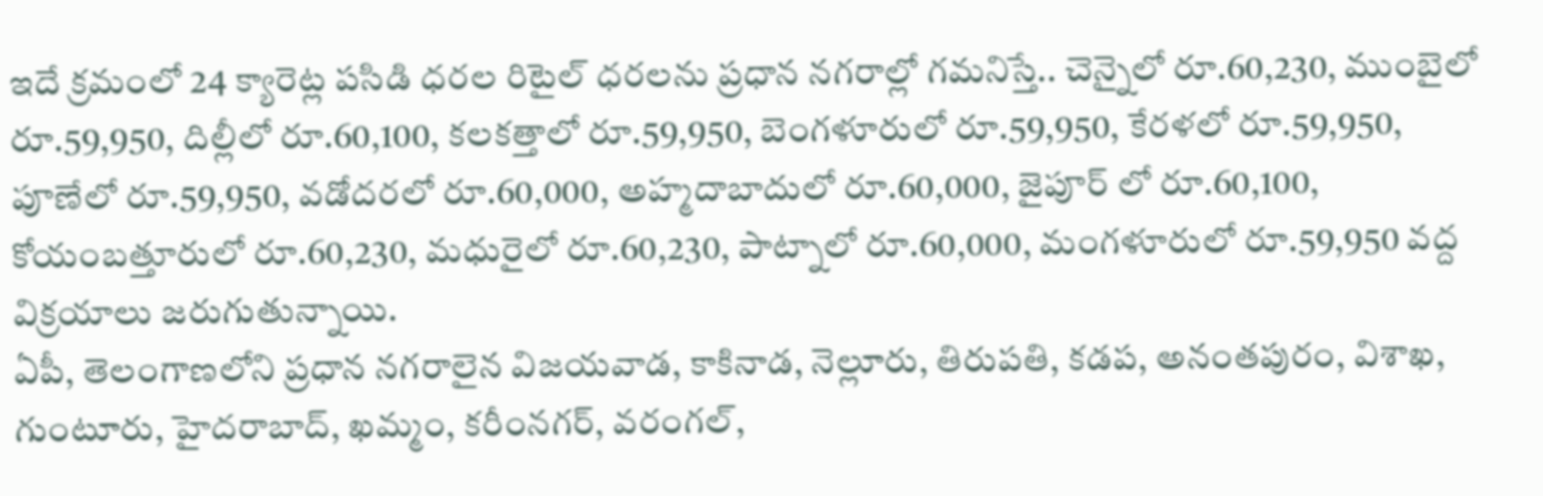ఇదే క్రమంలో 24 క్యారెట్ల పసిడి ధరల రిటైల్ ధరలను ప్రధాన నగరాల్లో గమనిస్తే.. చెన్నైలో రూ.60,230, ముంబైలో రూ.59,950, దిల్లీలో రూ.60,100, కలకత్తాలో రూ.59,950, బెంగళూరులో రూ.59,950, కేరళలో రూ.59,950, పూణేలో రూ.59,950, వడోదరలో రూ.60,000, అహ్మదాబాదులో రూ.60,000, జైపూర్ లో రూ.60,100, కోయంబత్తూరులో రూ.60,230, మధురైలో రూ.60,230, పాట్నాలో రూ.60,000, మంగళూరులో రూ.59,950 వద్ద విక్రయాలు జరుగుతున్నాయి.
ఏపీ, తెలంగాణలోని ప్రధాన నగరాలైన విజయవాడ, కాకినాడ, నెల్లూరు, తిరుపతి, కడప, అనంతపురం, విశాఖ, గుంటూరు, హైదరాబాద్, ఖమ్మం, కరీంనగర్, వరంగల్,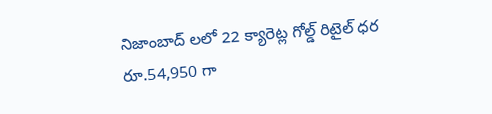నిజాంబాద్ లలో 22 క్యారెట్ల గోల్డ్ రిటైల్ ధర రూ.54,950 గా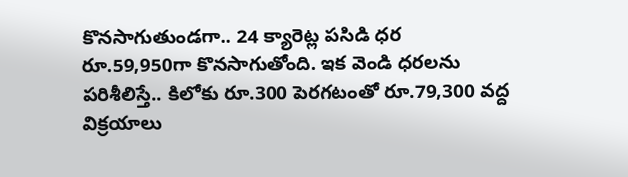కొనసాగుతుండగా.. 24 క్యారెట్ల పసిడి ధర రూ.59,950గా కొనసాగుతోంది. ఇక వెండి ధరలను పరిశీలిస్తే.. కిలోకు రూ.300 పెరగటంతో రూ.79,300 వద్ద విక్రయాలు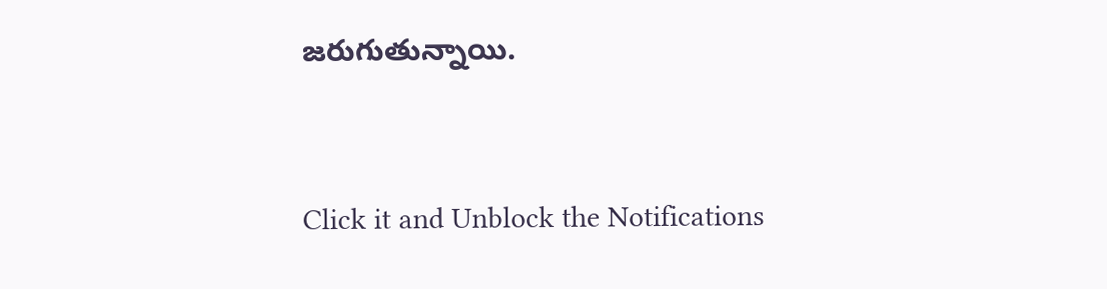జరుగుతున్నాయి.


Click it and Unblock the Notifications